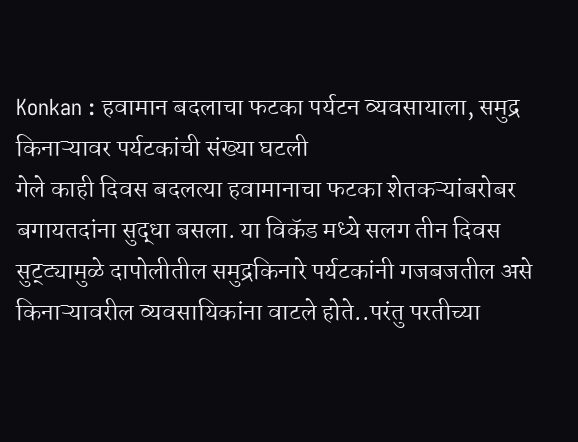Konkan : हवामान बदलाचा फटका पर्यटन व्यवसायाला, समुद्र किनाऱ्यावर पर्यटकांची संख्या घटली
गेले काही दिवस बदलत्या हवामानाचा फटका शेतकऱ्यांबरोबर बगायतदांना सुद्धा बसला. या विकॅड मध्ये सलग तीन दिवस सुट्ट्यामुळे दापोलीतील समुद्रकिनारे पर्यटकांनी गजबजतील असे किनाऱ्यावरील व्यवसायिकांना वाटले होते..परंतु परतीच्या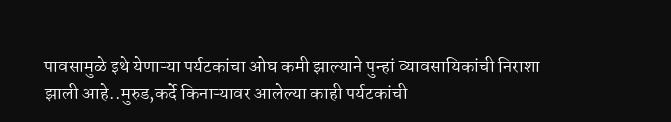पावसामुळे इथे येणाऱ्या पर्यटकांचा ओघ कमी झाल्याने पुन्हां व्यावसायिकांची निराशा झाली आहे..मुरुड,कर्दे किनाऱ्यावर आलेल्या काही पर्यटकांची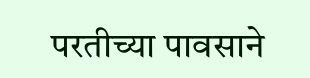परतीच्या पावसाने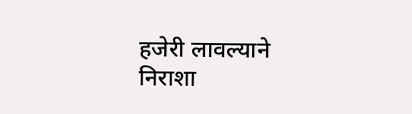हजेरी लावल्याने निराशा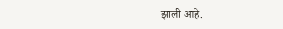झाली आहे.